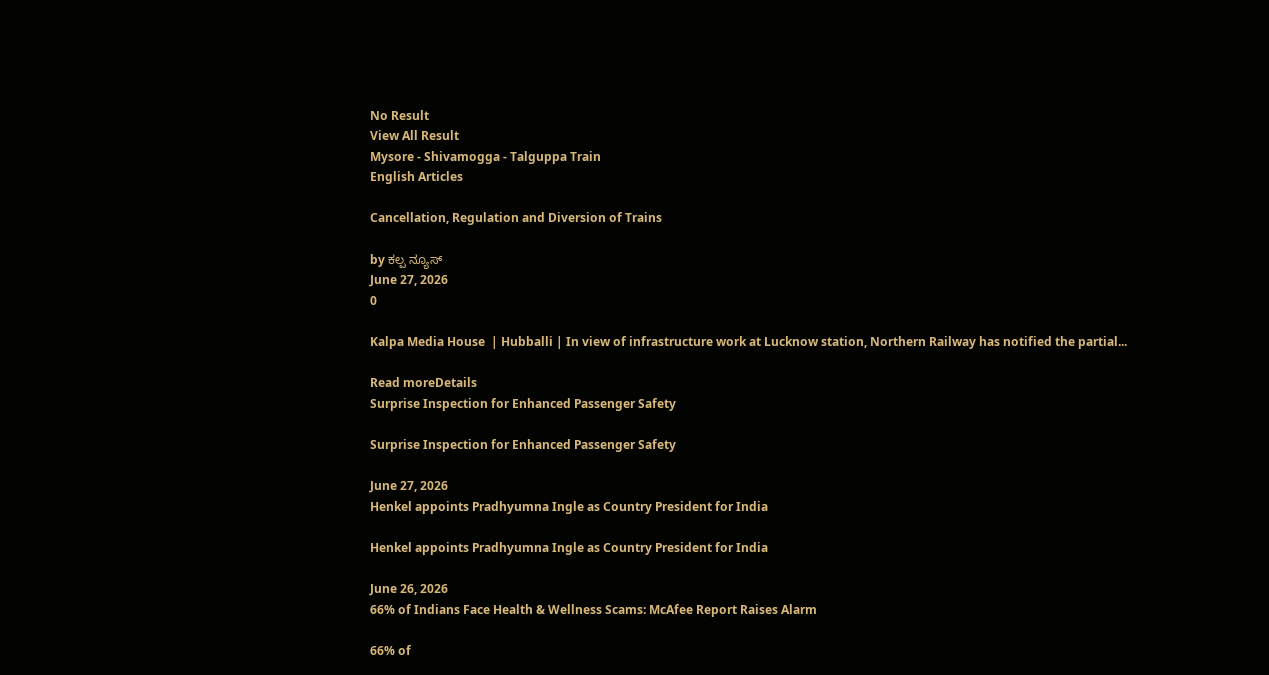No Result
View All Result
Mysore - Shivamogga - Talguppa Train
English Articles

Cancellation, Regulation and Diversion of Trains

by ಕಲ್ಪ ನ್ಯೂಸ್
June 27, 2026
0

Kalpa Media House  | Hubballi | In view of infrastructure work at Lucknow station, Northern Railway has notified the partial...

Read moreDetails
Surprise Inspection for Enhanced Passenger Safety

Surprise Inspection for Enhanced Passenger Safety

June 27, 2026
Henkel appoints Pradhyumna Ingle as Country President for India

Henkel appoints Pradhyumna Ingle as Country President for India

June 26, 2026
66% of Indians Face Health & Wellness Scams: McAfee Report Raises Alarm

66% of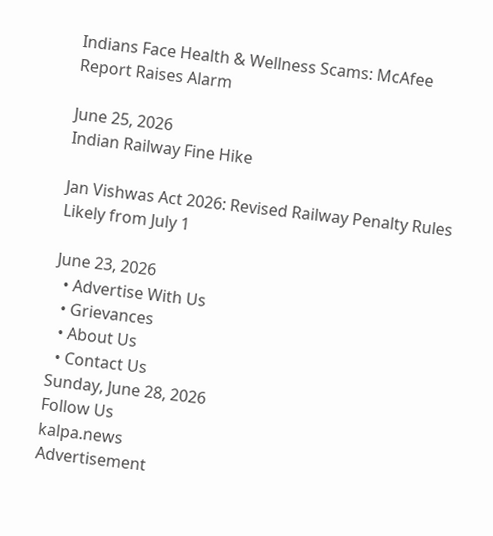Indians Face Health & Wellness Scams: McAfee Report Raises Alarm

June 25, 2026
Indian Railway Fine Hike

Jan Vishwas Act 2026: Revised Railway Penalty Rules Likely from July 1

June 23, 2026
  • Advertise With Us
  • Grievances
  • About Us
  • Contact Us
Sunday, June 28, 2026
Follow Us
kalpa.news
Advertisement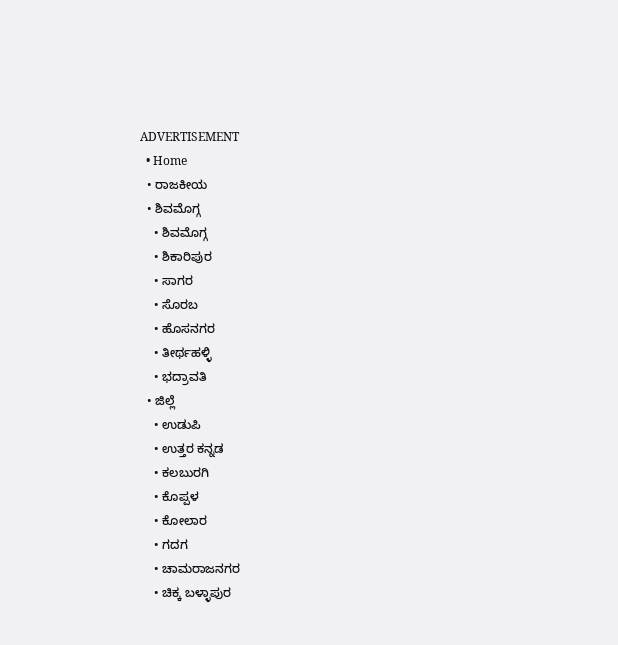ADVERTISEMENT
  • Home
  • ರಾಜಕೀಯ
  • ಶಿವಮೊಗ್ಗ
    • ಶಿವಮೊಗ್ಗ
    • ಶಿಕಾರಿಪುರ
    • ಸಾಗರ
    • ಸೊರಬ
    • ಹೊಸನಗರ
    • ತೀರ್ಥಹಳ್ಳಿ
    • ಭದ್ರಾವತಿ
  • ಜಿಲ್ಲೆ
    • ಉಡುಪಿ
    • ಉತ್ತರ ಕನ್ನಡ
    • ಕಲಬುರಗಿ
    • ಕೊಪ್ಪಳ
    • ಕೋಲಾರ
    • ಗದಗ
    • ಚಾಮರಾಜನಗರ
    • ಚಿಕ್ಕ ಬಳ್ಳಾಪುರ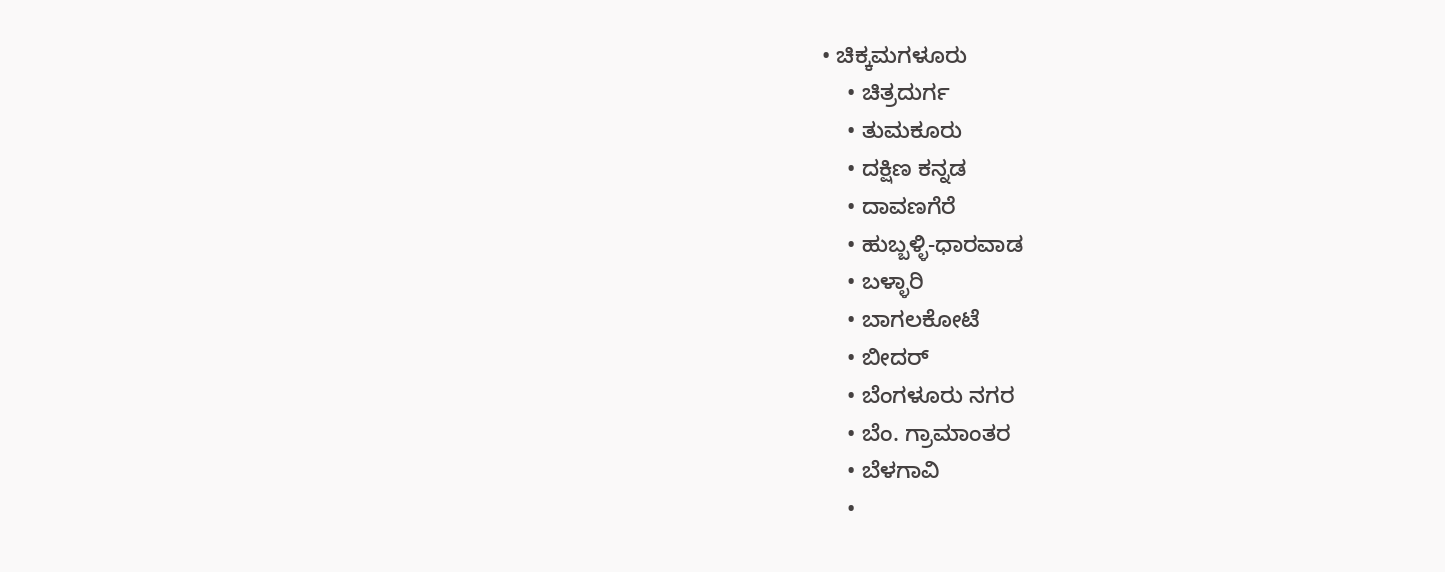• ಚಿಕ್ಕಮಗಳೂರು
    • ಚಿತ್ರದುರ್ಗ
    • ತುಮಕೂರು
    • ದಕ್ಷಿಣ ಕನ್ನಡ
    • ದಾವಣಗೆರೆ
    • ಹುಬ್ಬಳ್ಳಿ-ಧಾರವಾಡ
    • ಬಳ್ಳಾರಿ
    • ಬಾಗಲಕೋಟೆ
    • ಬೀದರ್
    • ಬೆಂಗಳೂರು ನಗರ
    • ಬೆಂ. ಗ್ರಾಮಾಂತರ
    • ಬೆಳಗಾವಿ
    •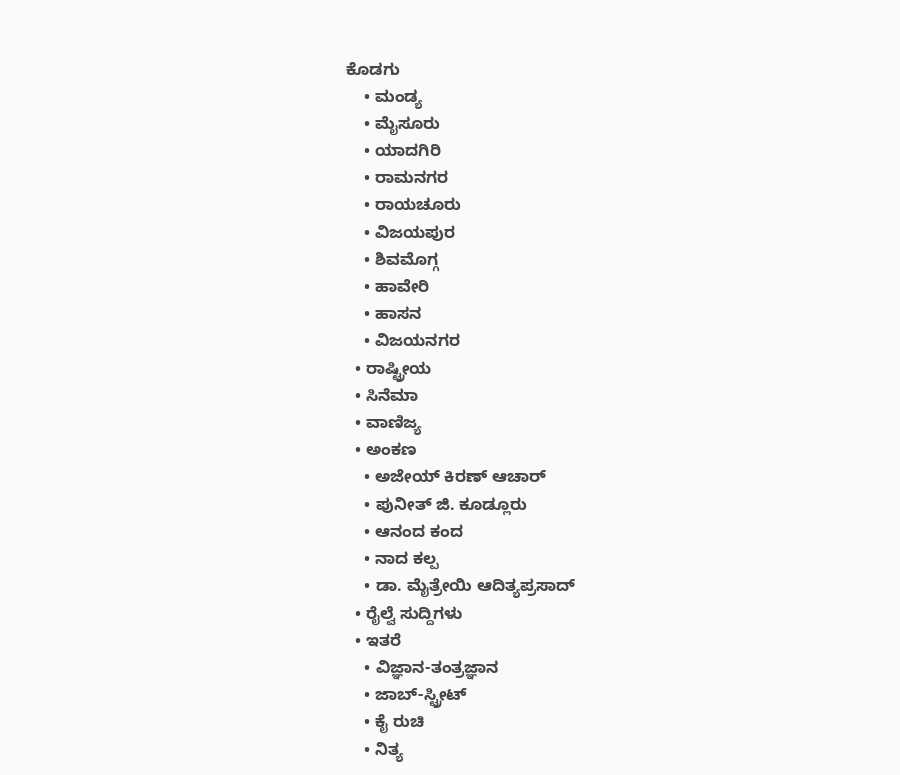ಕೊಡಗು
    • ಮಂಡ್ಯ
    • ಮೈಸೂರು
    • ಯಾದಗಿರಿ
    • ರಾಮನಗರ
    • ರಾಯಚೂರು
    • ವಿಜಯಪುರ
    • ಶಿವಮೊಗ್ಗ
    • ಹಾವೇರಿ
    • ಹಾಸನ
    • ವಿಜಯನಗರ
  • ರಾಷ್ಟ್ರೀಯ
  • ಸಿನೆಮಾ
  • ವಾಣಿಜ್ಯ
  • ಅಂಕಣ
    • ಅಜೇಯ್ ಕಿರಣ್ ಆಚಾರ್
    • ಪುನೀತ್ ಜಿ. ಕೂಡ್ಲೂರು
    • ಆನಂದ ಕಂದ
    • ನಾದ ಕಲ್ಪ
    • ಡಾ. ಮೈತ್ರೇಯಿ ಆದಿತ್ಯಪ್ರಸಾದ್
  • ರೈಲ್ವೆ ಸುದ್ದಿಗಳು
  • ಇತರೆ
    • ವಿಜ್ಞಾನ-ತಂತ್ರಜ್ಞಾನ
    • ಜಾಬ್-ಸ್ಟ್ರೀಟ್
    • ಕೈ ರುಚಿ
    • ನಿತ್ಯ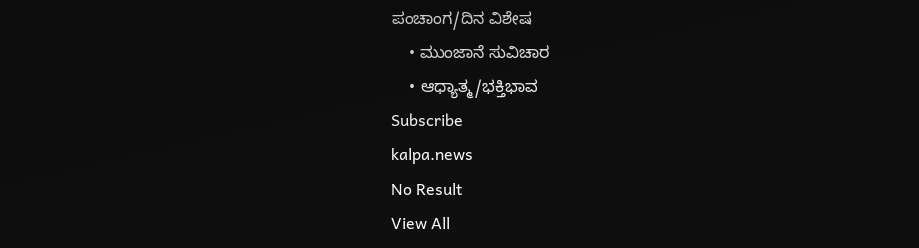ಪಂಚಾಂಗ/ದಿನ ವಿಶೇಷ
    • ಮುಂಜಾನೆ ಸುವಿಚಾರ
    • ಆಧ್ಯಾತ್ಮ/ಭಕ್ತಿಭಾವ
Subscribe
kalpa.news
No Result
View All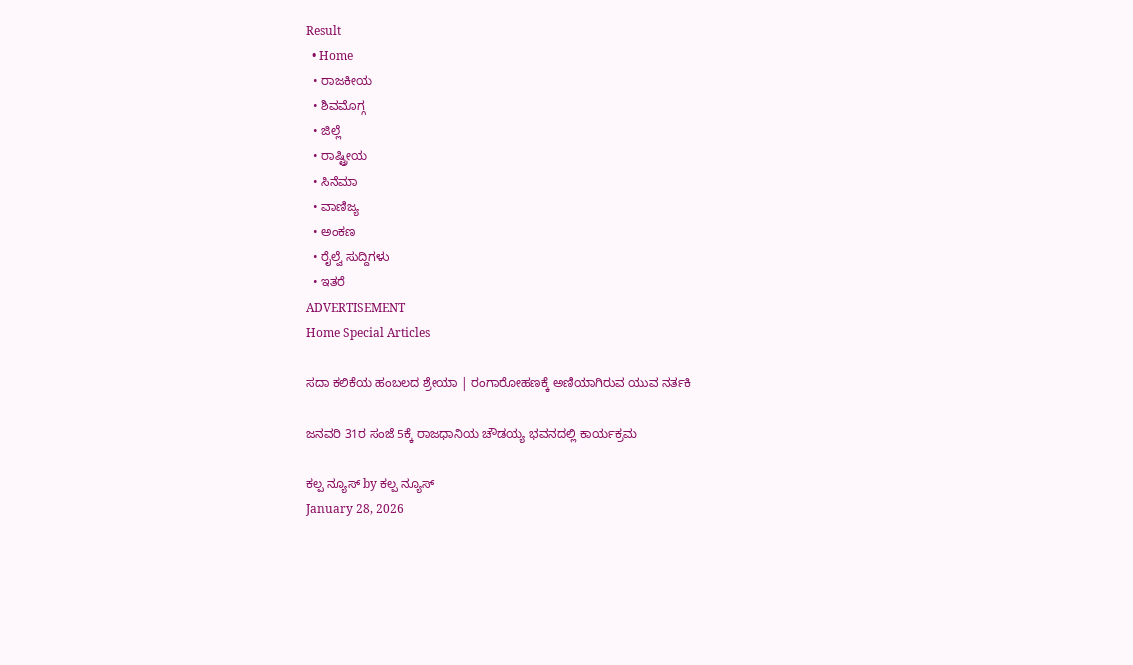Result
  • Home
  • ರಾಜಕೀಯ
  • ಶಿವಮೊಗ್ಗ
  • ಜಿಲ್ಲೆ
  • ರಾಷ್ಟ್ರೀಯ
  • ಸಿನೆಮಾ
  • ವಾಣಿಜ್ಯ
  • ಅಂಕಣ
  • ರೈಲ್ವೆ ಸುದ್ದಿಗಳು
  • ಇತರೆ
ADVERTISEMENT
Home Special Articles

ಸದಾ ಕಲಿಕೆಯ ಹಂಬಲದ ಶ್ರೇಯಾ | ರಂಗಾರೋಹಣಕ್ಕೆ ಅಣಿಯಾಗಿರುವ ಯುವ ನರ್ತಕಿ

ಜನವರಿ 31ರ ಸಂಜೆ 5ಕ್ಕೆ ರಾಜಧಾನಿಯ ಚೌಡಯ್ಯ ಭವನದಲ್ಲಿ ಕಾರ್ಯಕ್ರಮ

ಕಲ್ಪ ನ್ಯೂಸ್ by ಕಲ್ಪ ನ್ಯೂಸ್
January 28, 2026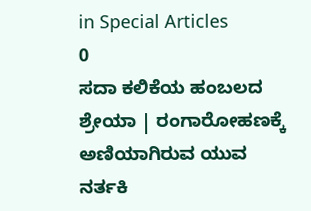in Special Articles
0
ಸದಾ ಕಲಿಕೆಯ ಹಂಬಲದ ಶ್ರೇಯಾ | ರಂಗಾರೋಹಣಕ್ಕೆ ಅಣಿಯಾಗಿರುವ ಯುವ ನರ್ತಕಿ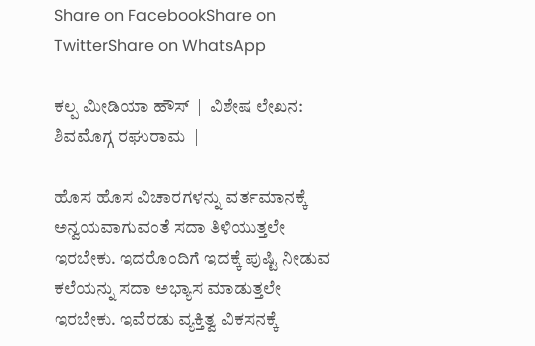Share on FacebookShare on TwitterShare on WhatsApp

ಕಲ್ಪ ಮೀಡಿಯಾ ಹೌಸ್  |  ವಿಶೇಷ ಲೇಖನ: ಶಿವಮೊಗ್ಗ ರಘುರಾಮ  |

ಹೊಸ ಹೊಸ ವಿಚಾರಗಳನ್ನು ವರ್ತಮಾನಕ್ಕೆ ಅನ್ವಯವಾಗುವಂತೆ ಸದಾ ತಿಳಿಯುತ್ತಲೇ ಇರಬೇಕು. ಇದರೊಂದಿಗೆ ಇದಕ್ಕೆ ಪುಷ್ಟಿ ನೀಡುವ ಕಲೆಯನ್ನು ಸದಾ ಅಭ್ಯಾಸ ಮಾಡುತ್ತಲೇ ಇರಬೇಕು. ಇವೆರಡು ವ್ಯಕ್ತಿತ್ವ ವಿಕಸನಕ್ಕೆ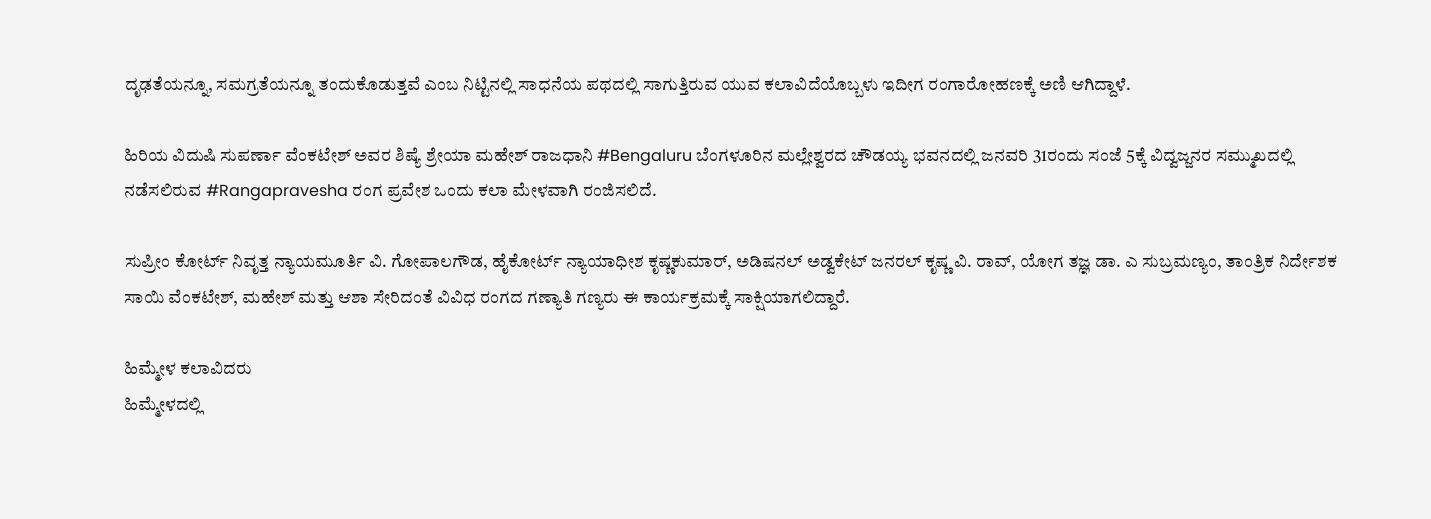ದೃಢತೆಯನ್ನೂ, ಸಮಗ್ರತೆಯನ್ನೂ ತಂದುಕೊಡುತ್ತವೆ ಎಂಬ ನಿಟ್ಟಿನಲ್ಲಿ ಸಾಧನೆಯ ಪಥದಲ್ಲಿ ಸಾಗುತ್ತಿರುವ ಯುವ ಕಲಾವಿದೆಯೊಬ್ಬಳು ಇದೀಗ ರಂಗಾರೋಹಣಕ್ಕೆ ಅಣಿ ಆಗಿದ್ದಾಳೆ.

ಹಿರಿಯ ವಿದುಷಿ ಸುಪರ್ಣಾ ವೆಂಕಟೇಶ್ ಅವರ ಶಿಷ್ಯೆ ಶ್ರೇಯಾ ಮಹೇಶ್ ರಾಜಧಾನಿ #Bengaluru ಬೆಂಗಳೂರಿನ ಮಲ್ಲೇಶ್ವರದ ಚೌಡಯ್ಯ ಭವನದಲ್ಲಿ ಜನವರಿ 31ರಂದು ಸಂಜೆ 5ಕ್ಕೆ ವಿದ್ವಜ್ಜನರ ಸಮ್ಮುಖದಲ್ಲಿ ನಡೆಸಲಿರುವ #Rangapravesha ರಂಗ ಪ್ರವೇಶ ಒಂದು ಕಲಾ ಮೇಳವಾಗಿ ರಂಜಿಸಲಿದೆ.

ಸುಪ್ರೀಂ ಕೋರ್ಟ್ ನಿವೃತ್ತ ನ್ಯಾಯಮೂರ್ತಿ ವಿ. ಗೋಪಾಲಗೌಡ, ಹೈಕೋರ್ಟ್ ನ್ಯಾಯಾಧೀಶ ಕೃಷ್ಣಕುಮಾರ್, ಅಡಿಷನಲ್ ಅಡ್ವಕೇಟ್ ಜನರಲ್ ಕೃಷ್ಣ ವಿ. ರಾವ್, ಯೋಗ ತಜ್ಞ ಡಾ. ಎ ಸುಬ್ರಮಣ್ಯಂ, ತಾಂತ್ರಿಕ ನಿರ್ದೇಶಕ ಸಾಯಿ ವೆಂಕಟೇಶ್, ಮಹೇಶ್ ಮತ್ತು ಆಶಾ ಸೇರಿದಂತೆ ವಿವಿಧ ರಂಗದ ಗಣ್ಯಾತಿ ಗಣ್ಯರು ಈ ಕಾರ್ಯಕ್ರಮಕ್ಕೆ ಸಾಕ್ಷಿಯಾಗಲಿದ್ದಾರೆ.

ಹಿಮ್ಮೇಳ ಕಲಾವಿದರು
ಹಿಮ್ಮೇಳದಲ್ಲಿ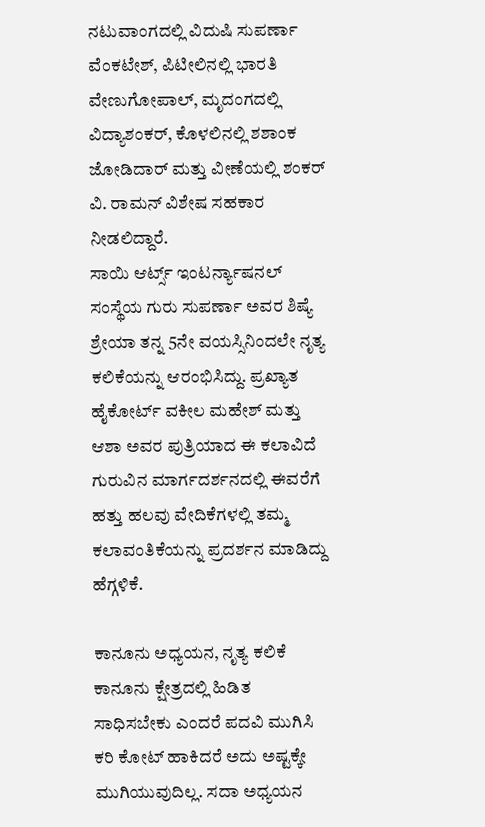ನಟುವಾಂಗದಲ್ಲಿ ವಿದುಷಿ ಸುಪರ್ಣಾ ವೆಂಕಟೇಶ್, ಪಿಟೀಲಿನಲ್ಲಿ ಭಾರತಿ ವೇಣುಗೋಪಾಲ್, ಮೃದಂಗದಲ್ಲಿ ವಿದ್ಯಾಶಂಕರ್, ಕೊಳಲಿನಲ್ಲಿ ಶಶಾಂಕ ಜೋಡಿದಾರ್ ಮತ್ತು ವೀಣೆಯಲ್ಲಿ ಶಂಕರ್ ವಿ. ರಾಮನ್ ವಿಶೇಷ ಸಹಕಾರ ನೀಡಲಿದ್ದಾರೆ.
ಸಾಯಿ ಆರ್ಟ್ಸ್ ಇಂಟರ್ನ್ಯಾಷನಲ್ ಸಂಸ್ಥೆಯ ಗುರು ಸುಪರ್ಣಾ ಅವರ ಶಿಷ್ಯೆ ಶ್ರೇಯಾ ತನ್ನ 5ನೇ ವಯಸ್ಸಿನಿಂದಲೇ ನೃತ್ಯ ಕಲಿಕೆಯನ್ನು ಆರಂಭಿಸಿದ್ದು. ಪ್ರಖ್ಯಾತ ಹೈಕೋರ್ಟ್ ವಕೀಲ ಮಹೇಶ್ ಮತ್ತು ಆಶಾ ಅವರ ಪುತ್ರಿಯಾದ ಈ ಕಲಾವಿದೆ ಗುರುವಿನ ಮಾರ್ಗದರ್ಶನದಲ್ಲಿ ಈವರೆಗೆ ಹತ್ತು ಹಲವು ವೇದಿಕೆಗಳಲ್ಲಿ ತಮ್ಮ ಕಲಾವಂತಿಕೆಯನ್ನು ಪ್ರದರ್ಶನ ಮಾಡಿದ್ದು ಹೆಗ್ಗಳಿಕೆ.

ಕಾನೂನು ಅಧ್ಯಯನ, ನೃತ್ಯ ಕಲಿಕೆ
ಕಾನೂನು ಕ್ಷೇತ್ರದಲ್ಲಿ ಹಿಡಿತ ಸಾಧಿಸಬೇಕು ಎಂದರೆ ಪದವಿ ಮುಗಿಸಿ ಕರಿ ಕೋಟ್ ಹಾಕಿದರೆ ಅದು ಅಷ್ಟಕ್ಕೇ ಮುಗಿಯುವುದಿಲ್ಲ. ಸದಾ ಅಧ್ಯಯನ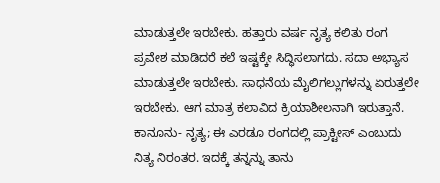ಮಾಡುತ್ತಲೇ ಇರಬೇಕು. ಹತ್ತಾರು ವರ್ಷ ನೃತ್ಯ ಕಲಿತು ರಂಗ ಪ್ರವೇಶ ಮಾಡಿದರೆ ಕಲೆ ಇಷ್ಟಕ್ಕೇ ಸಿದ್ಧಿಸಲಾಗದು. ಸದಾ ಅಭ್ಯಾಸ ಮಾಡುತ್ತಲೇ ಇರಬೇಕು. ಸಾಧನೆಯ ಮೈಲಿಗಲ್ಲುಗಳನ್ನು ಏರುತ್ತಲೇ ಇರಬೇಕು. ಆಗ ಮಾತ್ರ ಕಲಾವಿದ ಕ್ರಿಯಾಶೀಲನಾಗಿ ಇರುತ್ತಾನೆ. ಕಾನೂನು- ನೃತ್ಯ; ಈ ಎರಡೂ ರಂಗದಲ್ಲಿ ಪ್ರಾಕ್ಟೀಸ್ ಎಂಬುದು ನಿತ್ಯ ನಿರಂತರ. ಇದಕ್ಕೆ ತನ್ನನ್ನು ತಾನು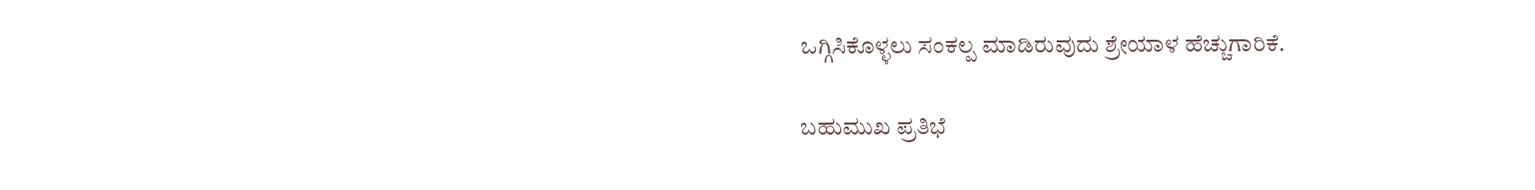ಒಗ್ಗಿಸಿಕೊಳ್ಳಲು ಸಂಕಲ್ಪ ಮಾಡಿರುವುದು ಶ್ರೇಯಾಳ ಹೆಚ್ಚುಗಾರಿಕೆ.

ಬಹುಮುಖ ಪ್ರತಿಭೆ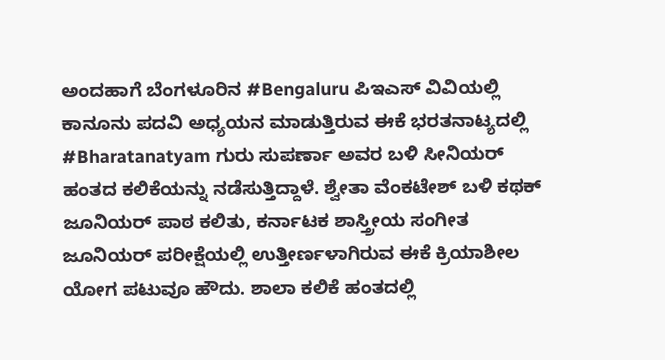ಅಂದಹಾಗೆ ಬೆಂಗಳೂರಿನ #Bengaluru ಪಿಇಎಸ್ ವಿವಿಯಲ್ಲಿ ಕಾನೂನು ಪದವಿ ಅಧ್ಯಯನ ಮಾಡುತ್ತಿರುವ ಈಕೆ ಭರತನಾಟ್ಯದಲ್ಲಿ #Bharatanatyam ಗುರು ಸುಪರ್ಣಾ ಅವರ ಬಳಿ ಸೀನಿಯರ್ ಹಂತದ ಕಲಿಕೆಯನ್ನು ನಡೆಸುತ್ತಿದ್ದಾಳೆ. ಶ್ವೇತಾ ವೆಂಕಟೇಶ್ ಬಳಿ ಕಥಕ್ ಜೂನಿಯರ್ ಪಾಠ ಕಲಿತು, ಕರ್ನಾಟಕ ಶಾಸ್ತ್ರೀಯ ಸಂಗೀತ ಜೂನಿಯರ್ ಪರೀಕ್ಷೆಯಲ್ಲಿ ಉತ್ತೀರ್ಣಳಾಗಿರುವ ಈಕೆ ಕ್ರಿಯಾಶೀಲ ಯೋಗ ಪಟುವೂ ಹೌದು. ಶಾಲಾ ಕಲಿಕೆ ಹಂತದಲ್ಲಿ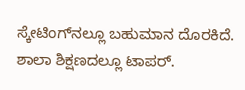ಸ್ಕೇಟಿಂಗ್‌ನಲ್ಲೂ ಬಹುಮಾನ ದೊರಕಿದೆ. ಶಾಲಾ ಶಿಕ್ಷಣದಲ್ಲೂ ಟಾಪರ್.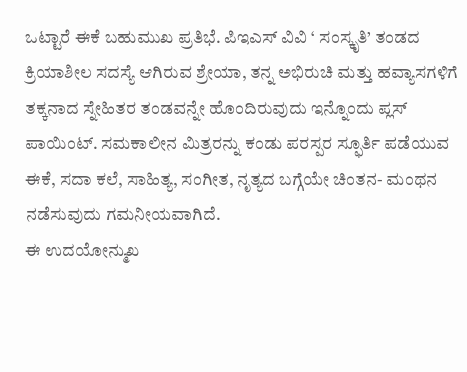ಒಟ್ಟಾರೆ ಈಕೆ ಬಹುಮುಖ ಪ್ರತಿಭೆ. ಪಿಇಎಸ್ ವಿವಿ ‘ ಸಂಸ್ಕೃತಿ’ ತಂಡದ ಕ್ರಿಯಾಶೀಲ ಸದಸ್ಯೆ ಆಗಿರುವ ಶ್ರೇಯಾ, ತನ್ನ ಅಭಿರುಚಿ ಮತ್ತು ಹವ್ಯಾಸಗಳಿಗೆ ತಕ್ಕನಾದ ಸ್ನೇಹಿತರ ತಂಡವನ್ನೇ ಹೊಂದಿರುವುದು ಇನ್ನೊಂದು ಪ್ಲಸ್ ಪಾಯಿಂಟ್. ಸಮಕಾಲೀನ ಮಿತ್ರರನ್ನು ಕಂಡು ಪರಸ್ಪರ ಸ್ಫೂರ್ತಿ ಪಡೆಯುವ ಈಕೆ, ಸದಾ ಕಲೆ, ಸಾಹಿತ್ಯ, ಸಂಗೀತ, ನೃತ್ಯದ ಬಗ್ಗೆಯೇ ಚಿಂತನ- ಮಂಥನ ನಡೆಸುವುದು ಗಮನೀಯವಾಗಿದೆ.
ಈ ಉದಯೋನ್ಮುಖ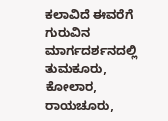ಕಲಾವಿದೆ ಈವರೆಗೆ ಗುರುವಿನ ಮಾರ್ಗದರ್ಶನದಲ್ಲಿ ತುಮಕೂರು, ಕೋಲಾರ, ರಾಯಚೂರು,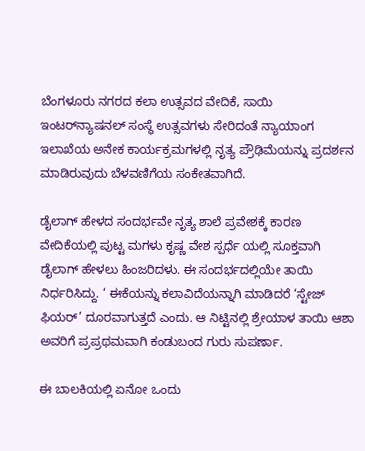ಬೆಂಗಳೂರು ನಗರದ ಕಲಾ ಉತ್ಸವದ ವೇದಿಕೆ, ಸಾಯಿ ಇಂಟರ್‌ನ್ಯಾಷನಲ್ ಸಂಸ್ಥೆ ಉತ್ಸವಗಳು ಸೇರಿದಂತೆ ನ್ಯಾಯಾಂಗ ಇಲಾಖೆಯ ಅನೇಕ ಕಾರ್ಯಕ್ರಮಗಳಲ್ಲಿ ನೃತ್ಯ ಪ್ರೌಢಿಮೆಯನ್ನು ಪ್ರದರ್ಶನ ಮಾಡಿರುವುದು ಬೆಳವಣಿಗೆಯ ಸಂಕೇತವಾಗಿದೆ.

ಡೈಲಾಗ್ ಹೇಳದ ಸಂದರ್ಭವೇ ನೃತ್ಯ ಶಾಲೆ ಪ್ರವೇಶಕ್ಕೆ ಕಾರಣ
ವೇದಿಕೆಯಲ್ಲಿ ಪುಟ್ಟ ಮಗಳು ಕೃಷ್ಣ ವೇಶ ಸ್ಪರ್ಧೆ ಯಲ್ಲಿ ಸೂಕ್ತವಾಗಿ ಡೈಲಾಗ್ ಹೇಳಲು ಹಿಂಜರಿದಳು. ಈ ಸಂದರ್ಭದಲ್ಲಿಯೇ ತಾಯಿ ನಿರ್ಧರಿಸಿದ್ದು. ‘ ಈಕೆಯನ್ನು ಕಲಾವಿದೆಯನ್ನಾಗಿ ಮಾಡಿದರೆ ‘ಸ್ಟೇಜ್ ಫಿಯರ್’ ದೂರವಾಗುತ್ತದೆ ಎಂದು. ಆ ನಿಟ್ಟಿನಲ್ಲಿ ಶ್ರೇಯಾಳ ತಾಯಿ ಆಶಾ ಅವರಿಗೆ ಪ್ರಪ್ರಥಮವಾಗಿ ಕಂಡುಬಂದ ಗುರು ಸುಪರ್ಣಾ.

ಈ ಬಾಲಕಿಯಲ್ಲಿ ಏನೋ ಒಂದು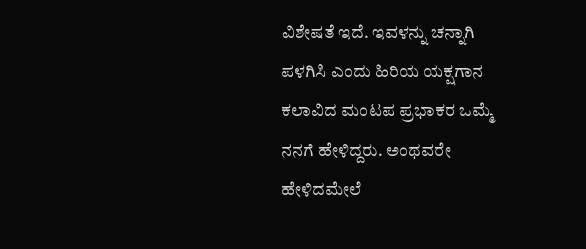ವಿಶೇಷತೆ ಇದೆ. ಇವಳನ್ನು ಚನ್ನಾಗಿ ಪಳಗಿಸಿ ಎಂದು ಹಿರಿಯ ಯಕ್ಷಗಾನ ಕಲಾವಿದ ಮಂಟಪ ಪ್ರಭಾಕರ ಒಮ್ಮೆ ನನಗೆ ಹೇಳಿದ್ದರು. ಅಂಥವರೇ ಹೇಳಿದಮೇಲೆ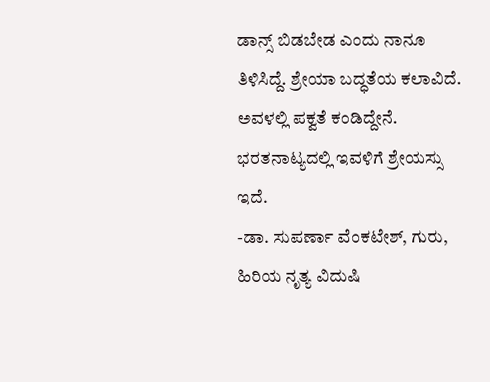ಡಾನ್ಸ್ ಬಿಡಬೇಡ ಎಂದು ನಾನೂ ತಿಳಿಸಿದ್ದೆ. ಶ್ರೇಯಾ ಬದ್ಧತೆಯ ಕಲಾವಿದೆ. ಅವಳಲ್ಲಿ ಪಕ್ವತೆ ಕಂಡಿದ್ದೇನೆ. ಭರತನಾಟ್ಯದಲ್ಲಿ ಇವಳಿಗೆ ಶ್ರೇಯಸ್ಸು ಇದೆ.
-ಡಾ. ಸುಪರ್ಣಾ ವೆಂಕಟೇಶ್, ಗುರು, ಹಿರಿಯ ನೃತ್ಯ ವಿದುಷಿ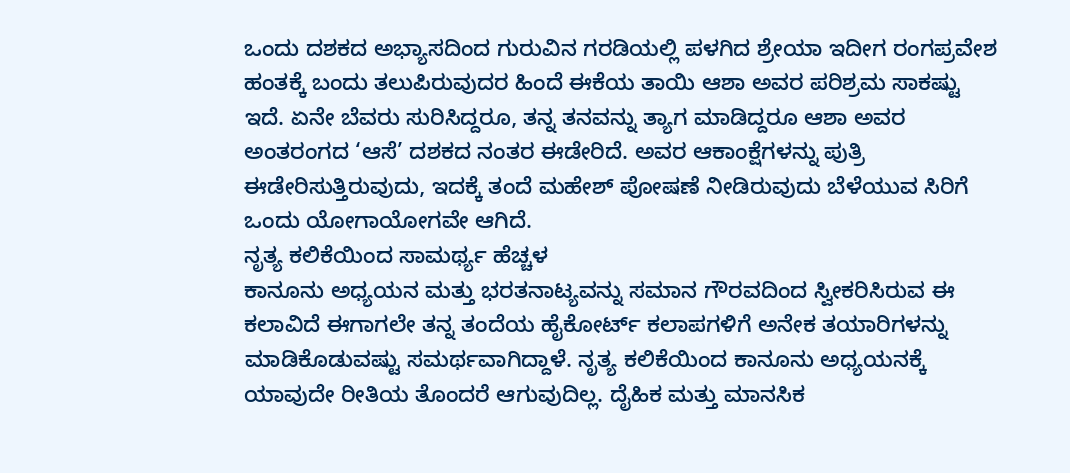ಒಂದು ದಶಕದ ಅಭ್ಯಾಸದಿಂದ ಗುರುವಿನ ಗರಡಿಯಲ್ಲಿ ಪಳಗಿದ ಶ್ರೇಯಾ ಇದೀಗ ರಂಗಪ್ರವೇಶ ಹಂತಕ್ಕೆ ಬಂದು ತಲುಪಿರುವುದರ ಹಿಂದೆ ಈಕೆಯ ತಾಯಿ ಆಶಾ ಅವರ ಪರಿಶ್ರಮ ಸಾಕಷ್ಟು ಇದೆ. ಏನೇ ಬೆವರು ಸುರಿಸಿದ್ದರೂ, ತನ್ನ ತನವನ್ನು ತ್ಯಾಗ ಮಾಡಿದ್ದರೂ ಆಶಾ ಅವರ ಅಂತರಂಗದ ‘ಆಸೆ’ ದಶಕದ ನಂತರ ಈಡೇರಿದೆ. ಅವರ ಆಕಾಂಕ್ಷೆಗಳನ್ನು ಪುತ್ರಿ ಈಡೇರಿಸುತ್ತಿರುವುದು, ಇದಕ್ಕೆ ತಂದೆ ಮಹೇಶ್ ಪೋಷಣೆ ನೀಡಿರುವುದು ಬೆಳೆಯುವ ಸಿರಿಗೆ ಒಂದು ಯೋಗಾಯೋಗವೇ ಆಗಿದೆ.
ನೃತ್ಯ ಕಲಿಕೆಯಿಂದ ಸಾಮರ್ಥ್ಯ ಹೆಚ್ಚಳ
ಕಾನೂನು ಅಧ್ಯಯನ ಮತ್ತು ಭರತನಾಟ್ಯವನ್ನು ಸಮಾನ ಗೌರವದಿಂದ ಸ್ವೀಕರಿಸಿರುವ ಈ ಕಲಾವಿದೆ ಈಗಾಗಲೇ ತನ್ನ ತಂದೆಯ ಹೈಕೋರ್ಟ್ ಕಲಾಪಗಳಿಗೆ ಅನೇಕ ತಯಾರಿಗಳನ್ನು ಮಾಡಿಕೊಡುವಷ್ಟು ಸಮರ್ಥವಾಗಿದ್ದಾಳೆ. ನೃತ್ಯ ಕಲಿಕೆಯಿಂದ ಕಾನೂನು ಅಧ್ಯಯನಕ್ಕೆ ಯಾವುದೇ ರೀತಿಯ ತೊಂದರೆ ಆಗುವುದಿಲ್ಲ. ದೈಹಿಕ ಮತ್ತು ಮಾನಸಿಕ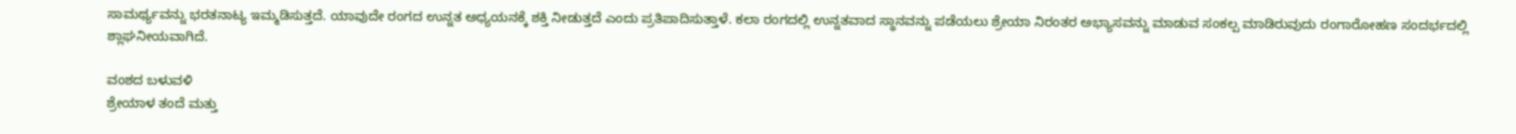ಸಾಮರ್ಥ್ಯವನ್ನು ಭರತನಾಟ್ಯ ಇಮ್ಮಡಿಸುತ್ತದೆ. ಯಾವುದೇ ರಂಗದ ಉನ್ನತ ಅಧ್ಯಯನಕ್ಕೆ ಶಕ್ತಿ ನೀಡುತ್ತದೆ ಎಂದು ಪ್ರತಿಪಾದಿಸುತ್ತಾಳೆ. ಕಲಾ ರಂಗದಲ್ಲಿ ಉನ್ನತವಾದ ಸ್ಥಾನವನ್ನು ಪಡೆಯಲು ಶ್ರೇಯಾ ನಿರಂತರ ಅಭ್ಯಾಸವನ್ನು ಮಾಡುವ ಸಂಕಲ್ಪ ಮಾಡಿರುವುದು ರಂಗಾರೋಹಣ ಸಂದರ್ಭದಲ್ಲಿ ಶ್ಲಾಘನೀಯವಾಗಿದೆ.

ವಂಶದ ಬಳುವಳಿ
ಶ್ರೇಯಾಳ ತಂದೆ ಮತ್ತು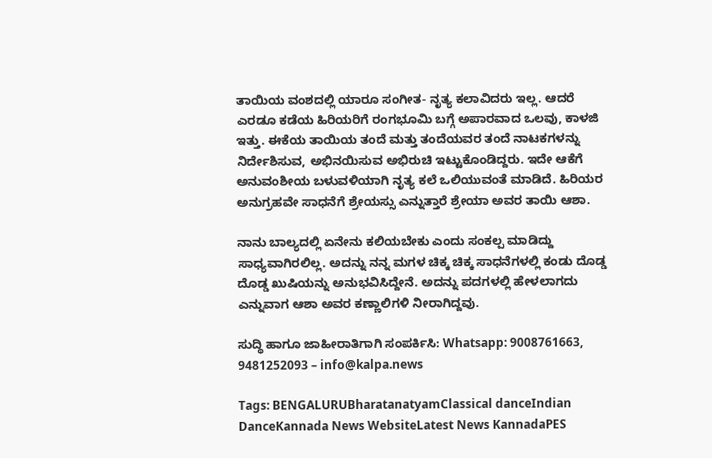ತಾಯಿಯ ವಂಶದಲ್ಲಿ ಯಾರೂ ಸಂಗೀತ- ನೃತ್ಯ ಕಲಾವಿದರು ಇಲ್ಲ. ಆದರೆ ಎರಡೂ ಕಡೆಯ ಹಿರಿಯರಿಗೆ ರಂಗಭೂಮಿ ಬಗ್ಗೆ ಅಪಾರವಾದ ಒಲವು, ಕಾಳಜಿ ಇತ್ತು. ಈಕೆಯ ತಾಯಿಯ ತಂದೆ ಮತ್ತು ತಂದೆಯವರ ತಂದೆ ನಾಟಕಗಳನ್ನು ನಿರ್ದೇಶಿಸುವ, ಅಭಿನಯಿಸುವ ಅಭಿರುಚಿ ಇಟ್ಟುಕೊಂಡಿದ್ದರು. ಇದೇ ಆಕೆಗೆ ಅನುವಂಶೀಯ ಬಳುವಳಿಯಾಗಿ ನೃತ್ಯ ಕಲೆ ಒಲಿಯುವಂತೆ ಮಾಡಿದೆ. ಹಿರಿಯರ ಅನುಗ್ರಹವೇ ಸಾಧನೆಗೆ ಶ್ರೇಯಸ್ಸು ಎನ್ನುತ್ತಾರೆ ಶ್ರೇಯಾ ಅವರ ತಾಯಿ ಆಶಾ.

ನಾನು ಬಾಲ್ಯದಲ್ಲಿ ಏನೇನು ಕಲಿಯಬೇಕು ಎಂದು ಸಂಕಲ್ಪ ಮಾಡಿದ್ದು ಸಾಧ್ಯವಾಗಿರಲಿಲ್ಲ. ಅದನ್ನು ನನ್ನ ಮಗಳ ಚಿಕ್ಕ ಚಿಕ್ಕ ಸಾಧನೆಗಳಲ್ಲಿ ಕಂಡು ದೊಡ್ಡ ದೊಡ್ಡ ಖುಷಿಯನ್ನು ಅನುಭವಿಸಿದ್ದೇನೆ. ಅದನ್ನು ಪದಗಳಲ್ಲಿ ಹೇಳಲಾಗದು ಎನ್ನುವಾಗ ಆಶಾ ಅವರ ಕಣ್ಣಾಲಿಗಳಿ ನೀರಾಗಿದ್ದವು.

ಸುದ್ಧಿ ಹಾಗೂ ಜಾಹೀರಾತಿಗಾಗಿ ಸಂಪರ್ಕಿಸಿ: Whatsapp: 9008761663, 9481252093 – info@kalpa.news

Tags: BENGALURUBharatanatyamClassical danceIndian DanceKannada News WebsiteLatest News KannadaPES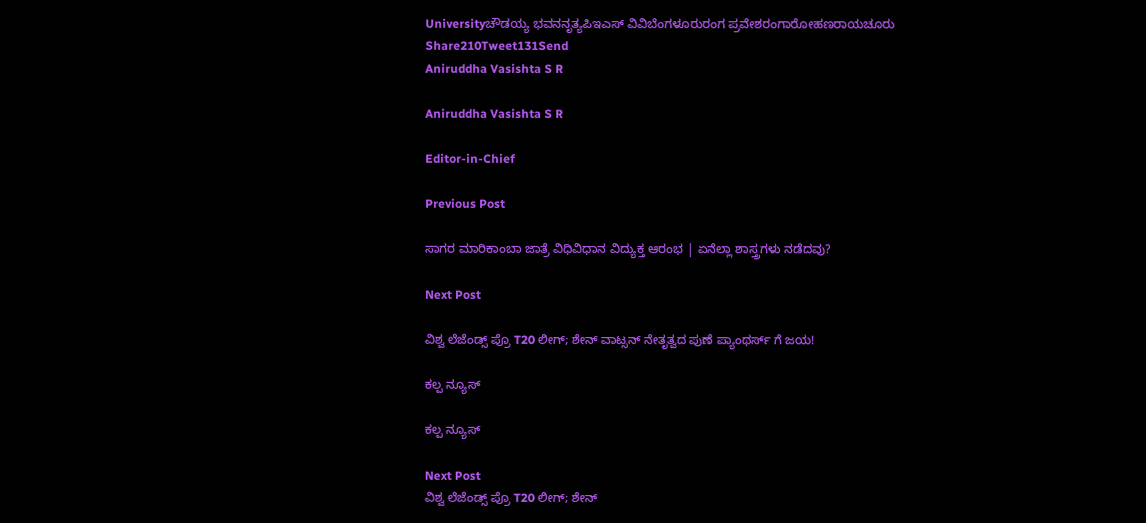Universityಚೌಡಯ್ಯ ಭವನನೃತ್ಯಪಿಇಎಸ್ ವಿವಿಬೆಂಗಳೂರುರಂಗ ಪ್ರವೇಶರಂಗಾರೋಹಣರಾಯಚೂರು
Share210Tweet131Send
Aniruddha Vasishta S R

Aniruddha Vasishta S R

Editor-in-Chief

Previous Post

ಸಾಗರ ಮಾರಿಕಾಂಬಾ ಜಾತ್ರೆ ವಿಧಿವಿಧಾನ ವಿದ್ಯುಕ್ತ ಆರಂಭ | ಏನೆಲ್ಲಾ ಶಾಸ್ತ್ರಗಳು ನಡೆದವು?

Next Post

ವಿಶ್ವ ಲೆಜೆಂಡ್ಸ್ ಪ್ರೊ T20 ಲೀಗ್; ಶೇನ್ ವಾಟ್ಸನ್ ನೇತೃತ್ವದ ಪುಣೆ ಪ್ಯಾಂಥರ್ಸ್ ಗೆ ಜಯ!

ಕಲ್ಪ ನ್ಯೂಸ್

ಕಲ್ಪ ನ್ಯೂಸ್

Next Post
ವಿಶ್ವ ಲೆಜೆಂಡ್ಸ್ ಪ್ರೊ T20 ಲೀಗ್; ಶೇನ್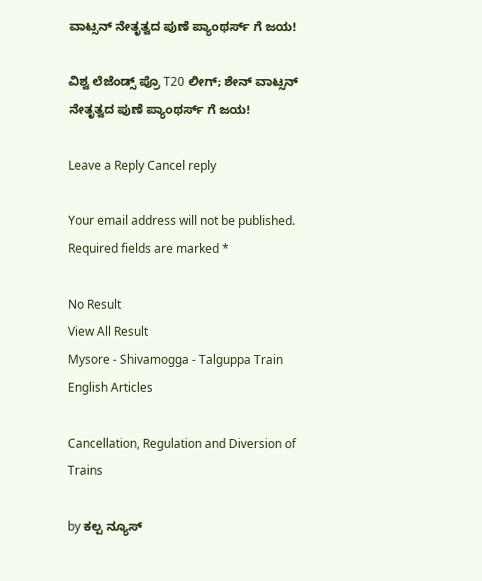ವಾಟ್ಸನ್ ನೇತೃತ್ವದ ಪುಣೆ ಪ್ಯಾಂಥರ್ಸ್ ಗೆ ಜಯ!

ವಿಶ್ವ ಲೆಜೆಂಡ್ಸ್ ಪ್ರೊ T20 ಲೀಗ್; ಶೇನ್ ವಾಟ್ಸನ್ ನೇತೃತ್ವದ ಪುಣೆ ಪ್ಯಾಂಥರ್ಸ್ ಗೆ ಜಯ!

Leave a Reply Cancel reply

Your email address will not be published. Required fields are marked *

No Result
View All Result
Mysore - Shivamogga - Talguppa Train
English Articles

Cancellation, Regulation and Diversion of Trains

by ಕಲ್ಪ ನ್ಯೂಸ್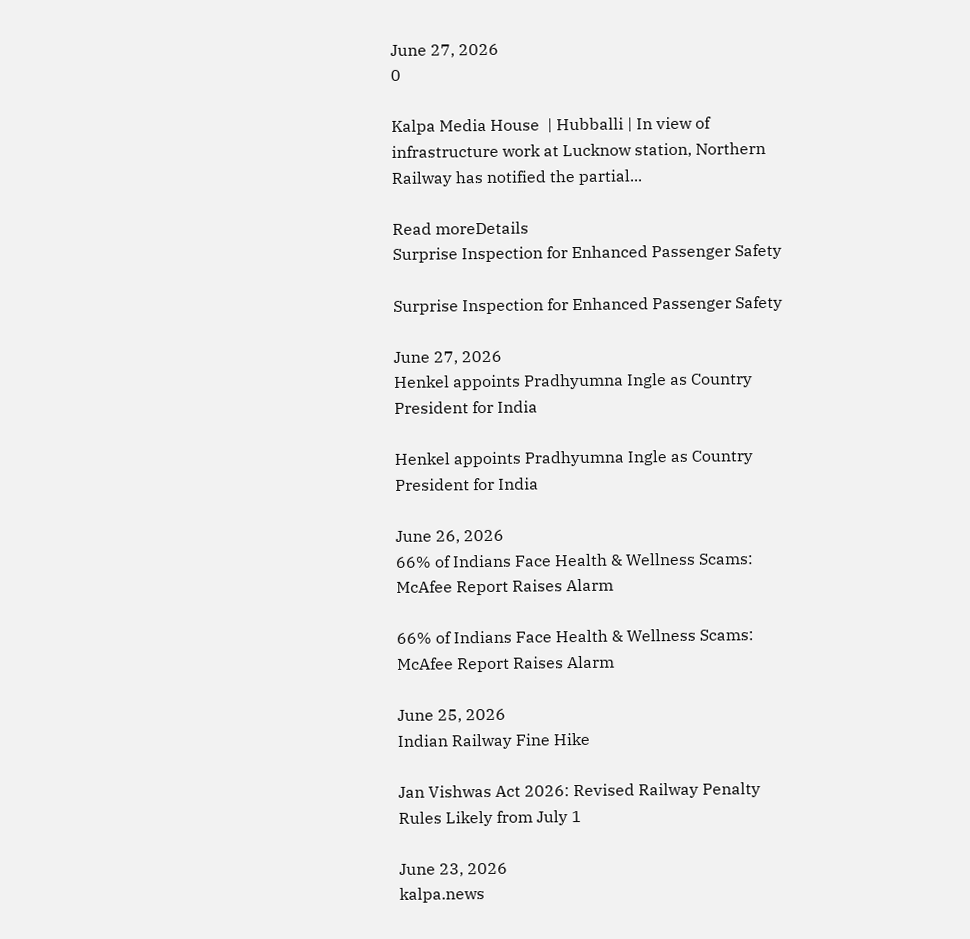June 27, 2026
0

Kalpa Media House  | Hubballi | In view of infrastructure work at Lucknow station, Northern Railway has notified the partial...

Read moreDetails
Surprise Inspection for Enhanced Passenger Safety

Surprise Inspection for Enhanced Passenger Safety

June 27, 2026
Henkel appoints Pradhyumna Ingle as Country President for India

Henkel appoints Pradhyumna Ingle as Country President for India

June 26, 2026
66% of Indians Face Health & Wellness Scams: McAfee Report Raises Alarm

66% of Indians Face Health & Wellness Scams: McAfee Report Raises Alarm

June 25, 2026
Indian Railway Fine Hike

Jan Vishwas Act 2026: Revised Railway Penalty Rules Likely from July 1

June 23, 2026
kalpa.news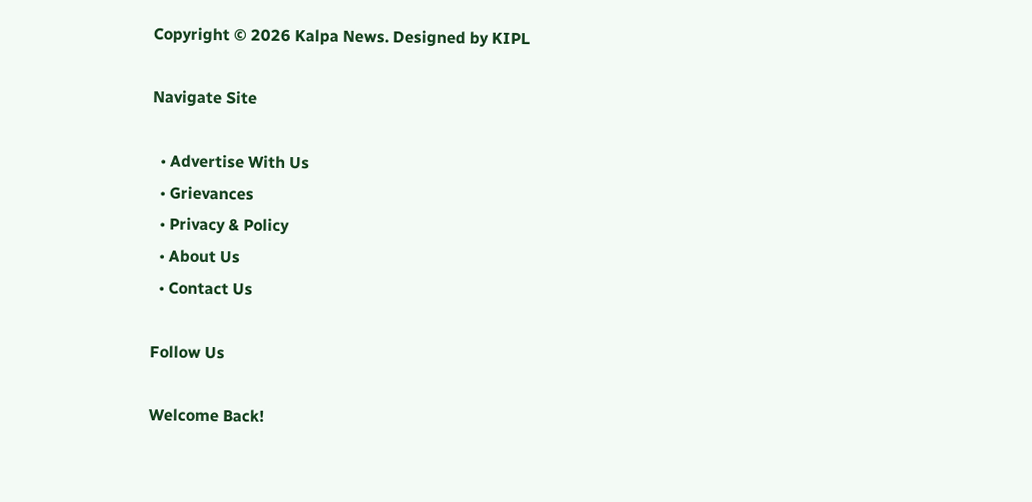Copyright © 2026 Kalpa News. Designed by KIPL

Navigate Site

  • Advertise With Us
  • Grievances
  • Privacy & Policy
  • About Us
  • Contact Us

Follow Us

Welcome Back!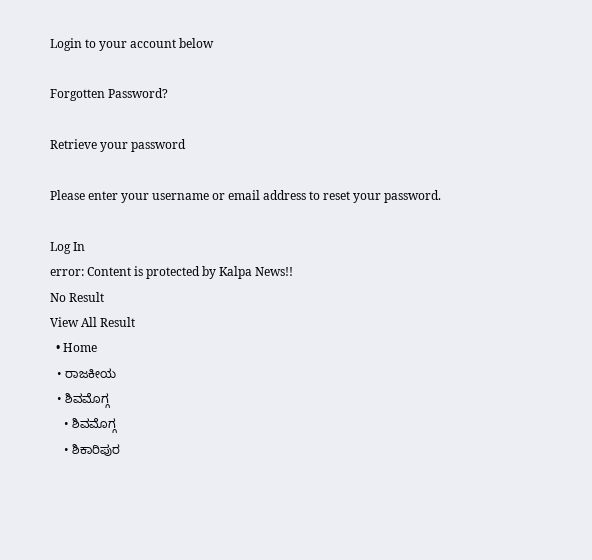Login to your account below

Forgotten Password?

Retrieve your password

Please enter your username or email address to reset your password.

Log In
error: Content is protected by Kalpa News!!
No Result
View All Result
  • Home
  • ರಾಜಕೀಯ
  • ಶಿವಮೊಗ್ಗ
    • ಶಿವಮೊಗ್ಗ
    • ಶಿಕಾರಿಪುರ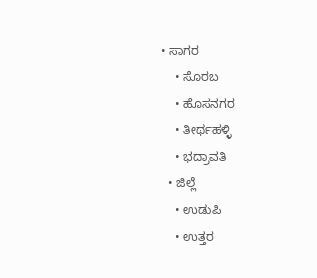• ಸಾಗರ
    • ಸೊರಬ
    • ಹೊಸನಗರ
    • ತೀರ್ಥಹಳ್ಳಿ
    • ಭದ್ರಾವತಿ
  • ಜಿಲ್ಲೆ
    • ಉಡುಪಿ
    • ಉತ್ತರ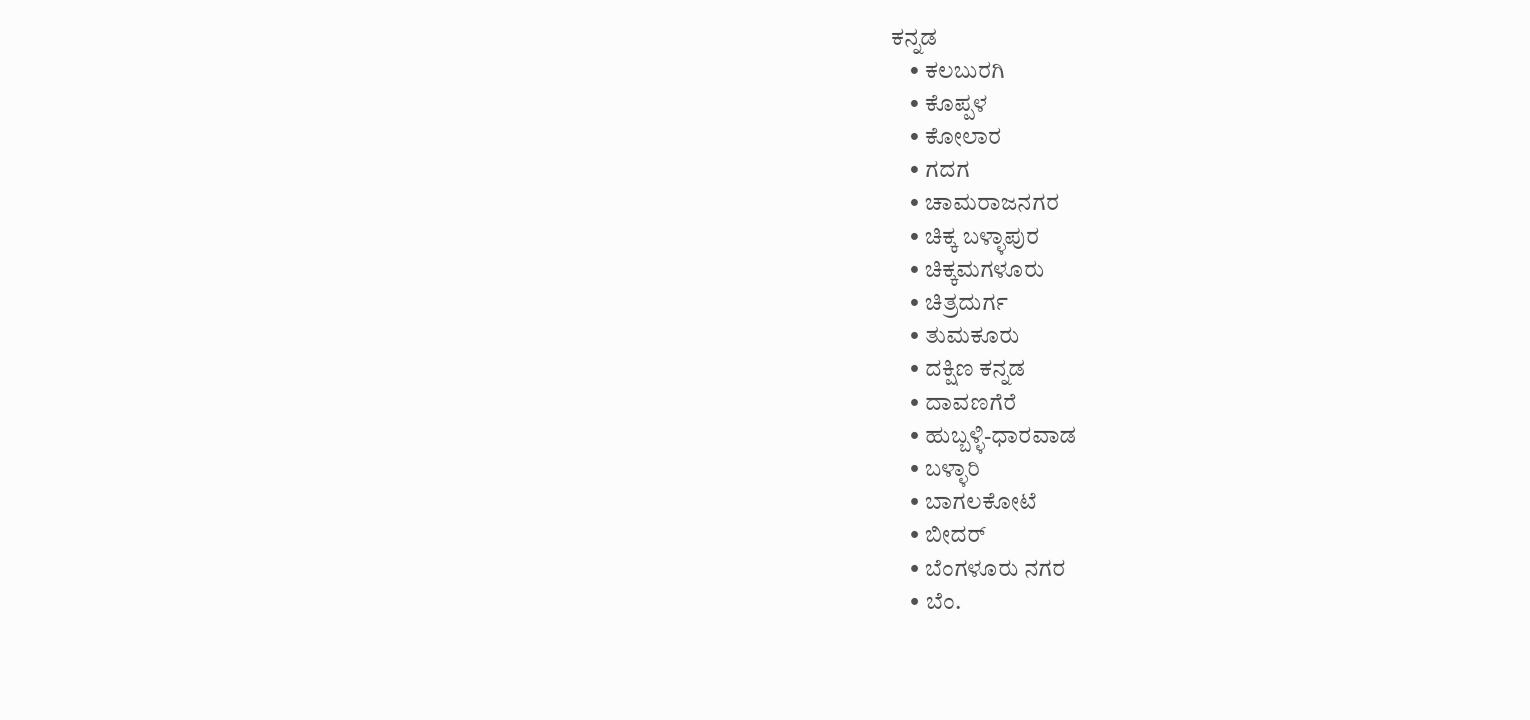ಕನ್ನಡ
    • ಕಲಬುರಗಿ
    • ಕೊಪ್ಪಳ
    • ಕೋಲಾರ
    • ಗದಗ
    • ಚಾಮರಾಜನಗರ
    • ಚಿಕ್ಕ ಬಳ್ಳಾಪುರ
    • ಚಿಕ್ಕಮಗಳೂರು
    • ಚಿತ್ರದುರ್ಗ
    • ತುಮಕೂರು
    • ದಕ್ಷಿಣ ಕನ್ನಡ
    • ದಾವಣಗೆರೆ
    • ಹುಬ್ಬಳ್ಳಿ-ಧಾರವಾಡ
    • ಬಳ್ಳಾರಿ
    • ಬಾಗಲಕೋಟೆ
    • ಬೀದರ್
    • ಬೆಂಗಳೂರು ನಗರ
    • ಬೆಂ.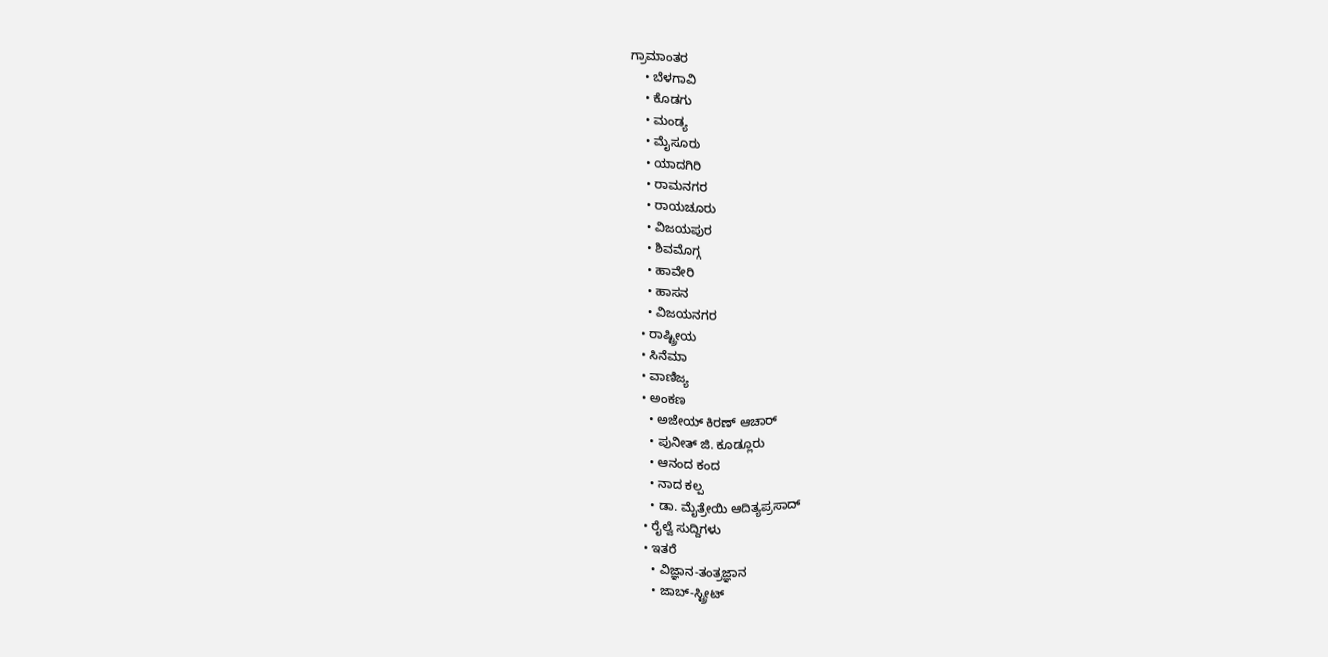ಗ್ರಾಮಾಂತರ
    • ಬೆಳಗಾವಿ
    • ಕೊಡಗು
    • ಮಂಡ್ಯ
    • ಮೈಸೂರು
    • ಯಾದಗಿರಿ
    • ರಾಮನಗರ
    • ರಾಯಚೂರು
    • ವಿಜಯಪುರ
    • ಶಿವಮೊಗ್ಗ
    • ಹಾವೇರಿ
    • ಹಾಸನ
    • ವಿಜಯನಗರ
  • ರಾಷ್ಟ್ರೀಯ
  • ಸಿನೆಮಾ
  • ವಾಣಿಜ್ಯ
  • ಅಂಕಣ
    • ಅಜೇಯ್ ಕಿರಣ್ ಆಚಾರ್
    • ಪುನೀತ್ ಜಿ. ಕೂಡ್ಲೂರು
    • ಆನಂದ ಕಂದ
    • ನಾದ ಕಲ್ಪ
    • ಡಾ. ಮೈತ್ರೇಯಿ ಆದಿತ್ಯಪ್ರಸಾದ್
  • ರೈಲ್ವೆ ಸುದ್ದಿಗಳು
  • ಇತರೆ
    • ವಿಜ್ಞಾನ-ತಂತ್ರಜ್ಞಾನ
    • ಜಾಬ್-ಸ್ಟ್ರೀಟ್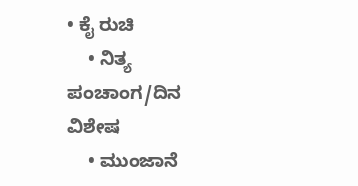• ಕೈ ರುಚಿ
    • ನಿತ್ಯ ಪಂಚಾಂಗ/ದಿನ ವಿಶೇಷ
    • ಮುಂಜಾನೆ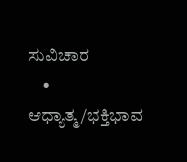ಸುವಿಚಾರ
    • ಆಧ್ಯಾತ್ಮ/ಭಕ್ತಿಭಾವ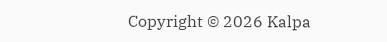Copyright © 2026 Kalpa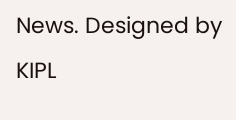News. Designed by KIPL